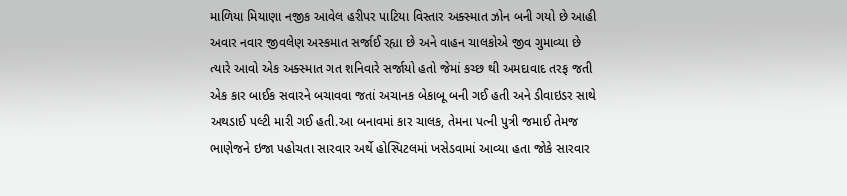માળિયા મિયાણા નજીક આવેલ હરીપર પાટિયા વિસ્તાર અક્સ્માત ઝોન બની ગયો છે આહી અવાર નવાર જીવલેણ અસ્કમાત સર્જાઈ રહ્યા છે અને વાહન ચાલકોએ જીવ ગુમાવ્યા છે ત્યારે આવો એક અક્સ્માત ગત શનિવારે સર્જાયો હતો જેમાં કચ્છ થી અમદાવાદ તરફ જતી એક કાર બાઈક સવારને બચાવવા જતાં અચાનક બેકાબૂ બની ગઈ હતી અને ડીવાઇડર સાથે અથડાઈ પલ્ટી મારી ગઈ હતી.આ બનાવમાં કાર ચાલક, તેમના પત્ની પુત્રી જમાઈ તેમજ ભાણેજને ઇજા પહોચતા સારવાર અર્થે હોસ્પિટલમાં ખસેડવામાં આવ્યા હતા જોકે સારવાર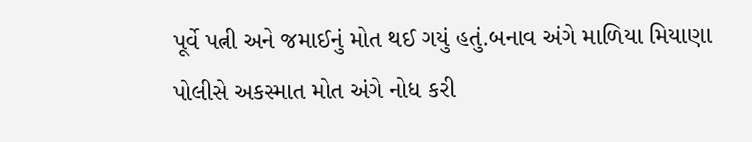પૂર્વે પત્ની અને જમાઈનું મોત થઈ ગયું હતું.બનાવ અંગે માળિયા મિયાણા પોલીસે અકસ્માત મોત અંગે નોધ કરી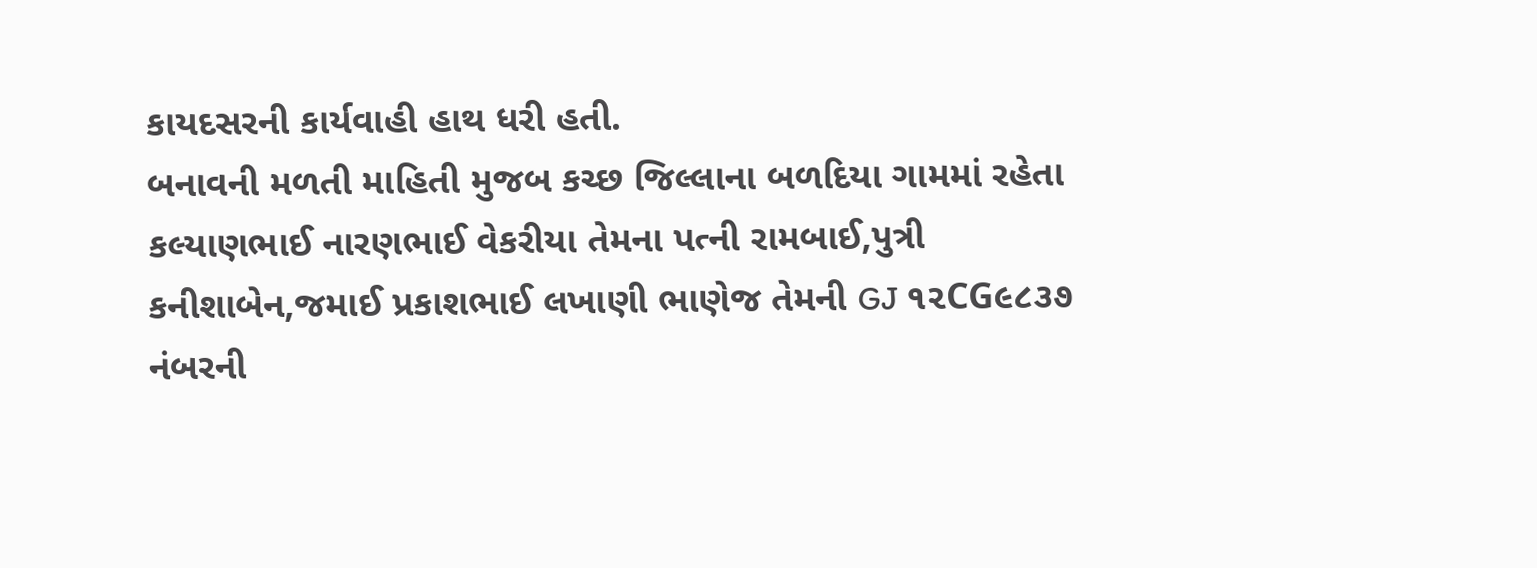કાયદસરની કાર્યવાહી હાથ ધરી હતી.
બનાવની મળતી માહિતી મુજબ કચ્છ જિલ્લાના બળદિયા ગામમાં રહેતા કલ્યાણભાઈ નારણભાઈ વેકરીયા તેમના પત્ની રામબાઈ,પુત્રી કનીશાબેન,જમાઈ પ્રકાશભાઈ લખાણી ભાણેજ તેમની GJ ૧૨CG૯૮૩૭ નંબરની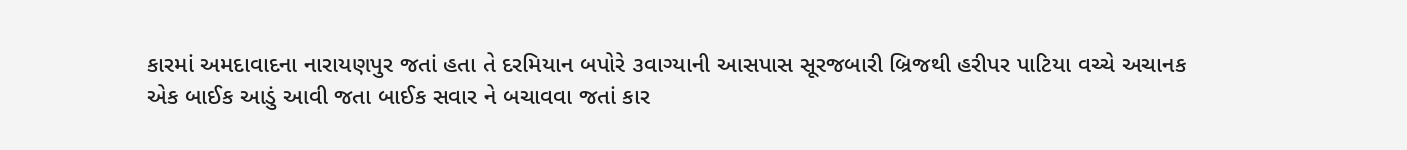કારમાં અમદાવાદના નારાયણપુર જતાં હતા તે દરમિયાન બપોરે ૩વાગ્યાની આસપાસ સૂરજબારી બ્રિજથી હરીપર પાટિયા વચ્ચે અચાનક એક બાઈક આડું આવી જતા બાઈક સવાર ને બચાવવા જતાં કાર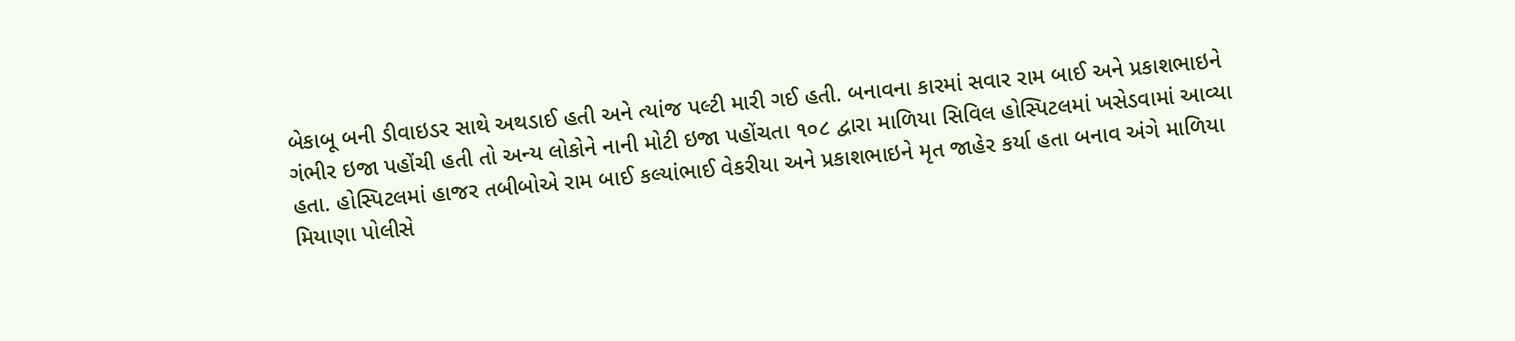બેકાબૂ બની ડીવાઇડર સાથે અથડાઈ હતી અને ત્યાંજ પલ્ટી મારી ગઈ હતી. બનાવના કારમાં સવાર રામ બાઈ અને પ્રકાશભાઇને ગંભીર ઇજા પહોંચી હતી તો અન્ય લોકોને નાની મોટી ઇજા પહોંચતા ૧૦૮ દ્વારા માળિયા સિવિલ હોસ્પિટલમાં ખસેડવામાં આવ્યા હતા. હોસ્પિટલમાં હાજર તબીબોએ રામ બાઈ કલ્યાંભાઈ વેકરીયા અને પ્રકાશભાઇને મૃત જાહેર કર્યા હતા બનાવ અંગે માળિયા મિયાણા પોલીસે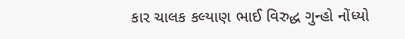કાર ચાલક કલ્યાણ ભાઈ વિરુદ્ધ ગુન્હો નોંધ્યો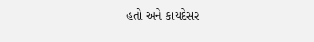હતો અને કાયદેસર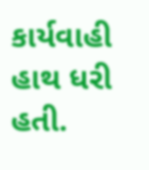કાર્યવાહી હાથ ધરી હતી.